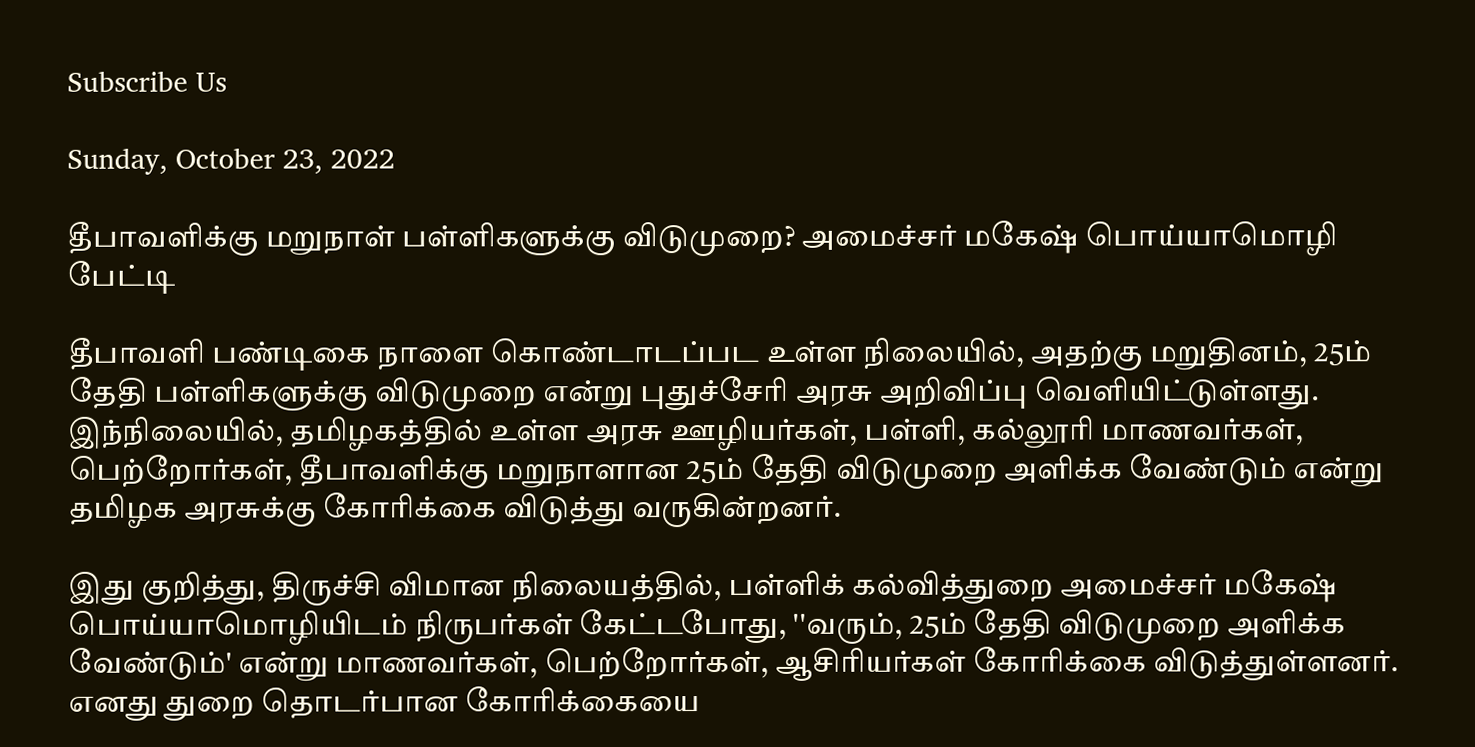Subscribe Us

Sunday, October 23, 2022

தீபாவளிக்கு மறுநாள் பள்ளிகளுக்கு விடுமுறை? அமைச்சர் மகேஷ் பொய்யாமொழி பேட்டி

தீபாவளி பண்டிகை நாளை கொண்டாடப்பட உள்ள நிலையில், அதற்கு மறுதினம், 25ம் தேதி பள்ளிகளுக்கு விடுமுறை என்று புதுச்சேரி அரசு அறிவிப்பு வெளியிட்டுள்ளது. இந்நிலையில், தமிழகத்தில் உள்ள அரசு ஊழியர்கள், பள்ளி, கல்லூரி மாணவர்கள், பெற்றோர்கள், தீபாவளிக்கு மறுநாளான 25ம் தேதி விடுமுறை அளிக்க வேண்டும் என்று தமிழக அரசுக்கு கோரிக்கை விடுத்து வருகின்றனர்.

இது குறித்து, திருச்சி விமான நிலையத்தில், பள்ளிக் கல்வித்துறை அமைச்சர் மகேஷ் பொய்யாமொழியிடம் நிருபர்கள் கேட்டபோது, ''வரும், 25ம் தேதி விடுமுறை அளிக்க வேண்டும்' என்று மாணவர்கள், பெற்றோர்கள், ஆசிரியர்கள் கோரிக்கை விடுத்துள்ளனர். எனது துறை தொடர்பான கோரிக்கையை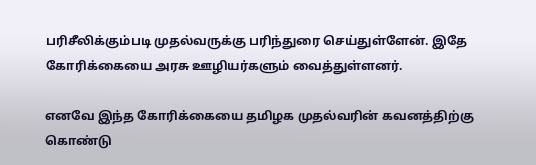பரிசீலிக்கும்படி முதல்வருக்கு பரிந்துரை செய்துள்ளேன். இதே கோரிக்கையை அரசு ஊழியர்களும் வைத்துள்ளனர்.

எனவே இந்த கோரிக்கையை தமிழக முதல்வரின் கவனத்திற்கு கொண்டு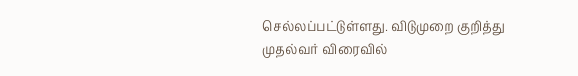செல்லப்பட்டுள்ளது. விடுமுறை குறித்து முதல்வர் விரைவில்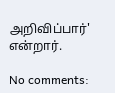அறிவிப்பார்' என்றார்.

No comments: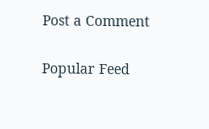Post a Comment

Popular Feed